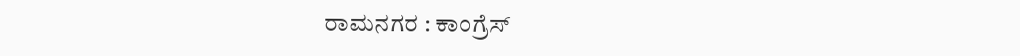ರಾಮನಗರ : ಕಾಂಗ್ರೆಸ್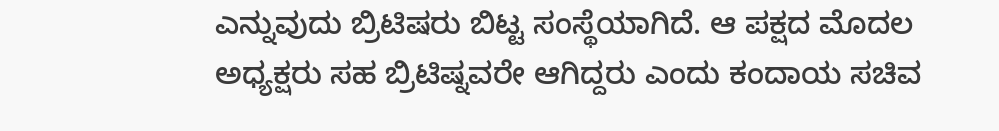ಎನ್ನುವುದು ಬ್ರಿಟಿಷರು ಬಿಟ್ಟ ಸಂಸ್ಥೆಯಾಗಿದೆ. ಆ ಪಕ್ಷದ ಮೊದಲ ಅಧ್ಯಕ್ಷರು ಸಹ ಬ್ರಿಟಿಷ್ನವರೇ ಆಗಿದ್ದರು ಎಂದು ಕಂದಾಯ ಸಚಿವ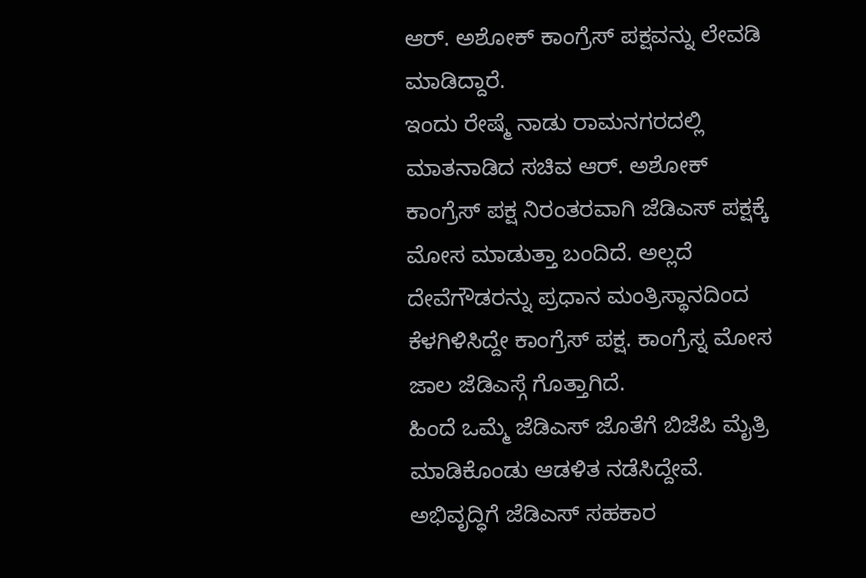ಆರ್. ಅಶೋಕ್ ಕಾಂಗ್ರೆಸ್ ಪಕ್ಷವನ್ನು ಲೇವಡಿ ಮಾಡಿದ್ದಾರೆ.
ಇಂದು ರೇಷ್ಮೆ ನಾಡು ರಾಮನಗರದಲ್ಲಿ ಮಾತನಾಡಿದ ಸಚಿವ ಆರ್. ಅಶೋಕ್ ಕಾಂಗ್ರೆಸ್ ಪಕ್ಷ ನಿರಂತರವಾಗಿ ಜೆಡಿಎಸ್ ಪಕ್ಷಕ್ಕೆ ಮೋಸ ಮಾಡುತ್ತಾ ಬಂದಿದೆ. ಅಲ್ಲದೆ ದೇವೆಗೌಡರನ್ನು ಪ್ರಧಾನ ಮಂತ್ರಿಸ್ಥಾನದಿಂದ ಕೆಳಗಿಳಿಸಿದ್ದೇ ಕಾಂಗ್ರೆಸ್ ಪಕ್ಷ. ಕಾಂಗ್ರೆಸ್ನ ಮೋಸ ಜಾಲ ಜೆಡಿಎಸ್ಗೆ ಗೊತ್ತಾಗಿದೆ.
ಹಿಂದೆ ಒಮ್ಮೆ ಜೆಡಿಎಸ್ ಜೊತೆಗೆ ಬಿಜೆಪಿ ಮೈತ್ರಿ ಮಾಡಿಕೊಂಡು ಆಡಳಿತ ನಡೆಸಿದ್ದೇವೆ. ಅಭಿವೃದ್ಧಿಗೆ ಜೆಡಿಎಸ್ ಸಹಕಾರ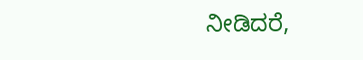ನೀಡಿದರೆ,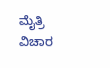ಮೈತ್ರಿ ವಿಚಾರ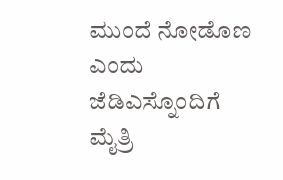ಮುಂದೆ ನೋಡೊಣ ಎಂದು ಜೆಡಿಎಸ್ನೊಂದಿಗೆ ಮೈತ್ರಿ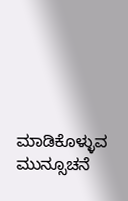ಮಾಡಿಕೊಳ್ಳುವ ಮುನ್ಸೂಚನೆ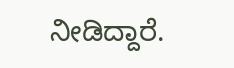ನೀಡಿದ್ದಾರೆ.